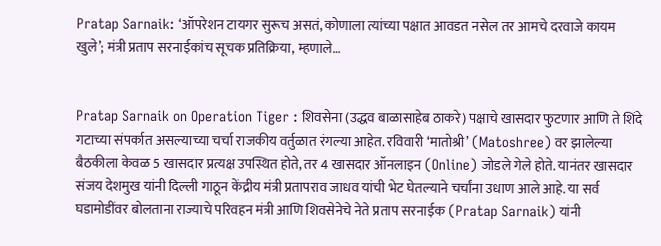Pratap Sarnaik: ‘ऑपरेशन टायगर सुरूच असतं, कोणाला त्यांच्या पक्षात आवडत नसेल तर आमचे दरवाजे कायम खुले’; मंत्री प्रताप सरनाईकांच सूचक प्रतिक्रिया, म्हणाले…


Pratap Sarnaik on Operation Tiger : शिवसेना (उद्धव बाळासाहेब ठाकरे) पक्षाचे खासदार फुटणार आणि ते शिंदे गटाच्या संपर्कात असल्याच्या चर्चा राजकीय वर्तुळात रंगल्या आहेत. रविवारी ‘मातोश्री’ (Matoshree) वर झालेल्या बैठकीला केवळ 5 खासदार प्रत्यक्ष उपस्थित होते, तर 4 खासदार ऑनलाइन (Online) जोडले गेले होते. यानंतर खासदार संजय देशमुख यांनी दिल्ली गाठून केंद्रीय मंत्री प्रतापराव जाधव यांची भेट घेतल्याने चर्चांना उधाण आले आहे. या सर्व घडामोडींवर बोलताना राज्याचे परिवहन मंत्री आणि शिवसेनेचे नेते प्रताप सरनाईक (Pratap Sarnaik) यांनी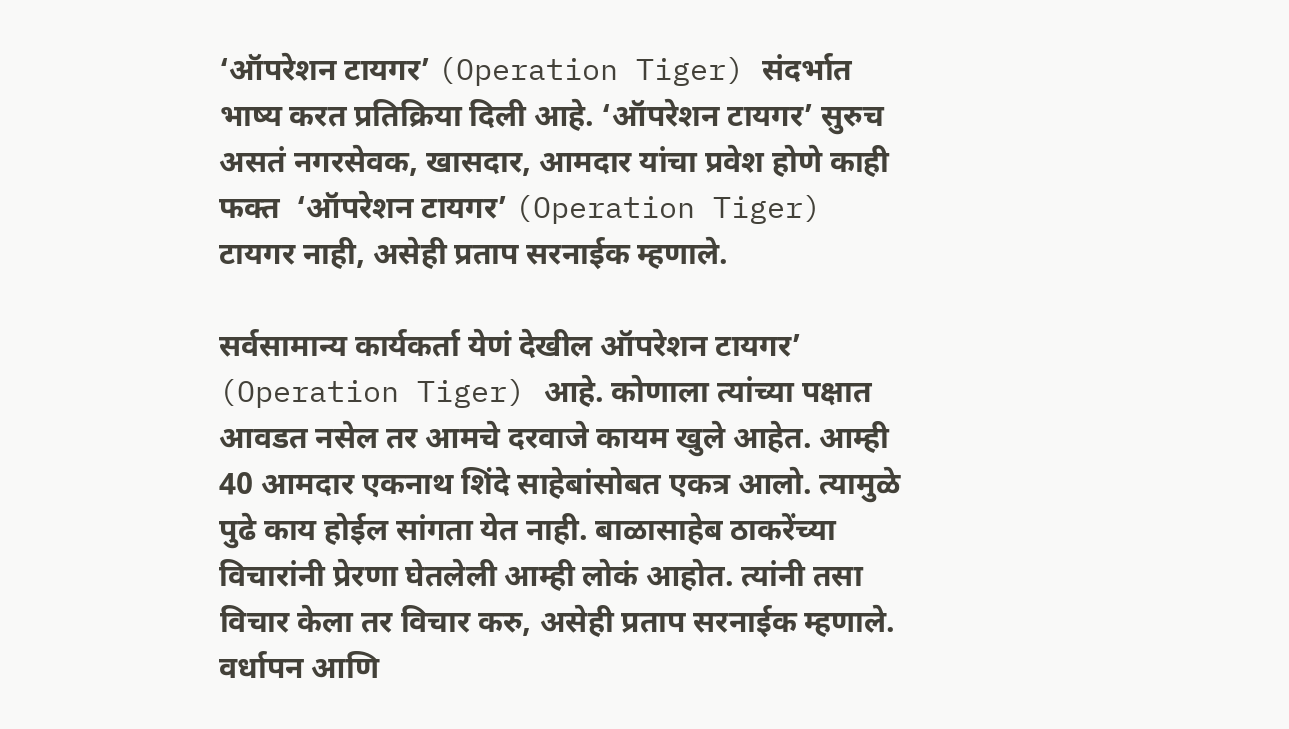‘ऑपरेशन टायगर’ (Operation Tiger) संदर्भात भाष्य करत प्रतिक्रिया दिली आहे. ‘ऑपरेशन टायगर’ सुरुच असतं नगरसेवक, खासदार, आमदार यांचा प्रवेश होणे काही फक्त  ‘ऑपरेशन टायगर’ (Operation Tiger) टायगर नाही, असेही प्रताप सरनाईक म्हणाले.

सर्वसामान्य कार्यकर्ता येणं देखील ऑपरेशन टायगर’ (Operation Tiger) आहे. कोणाला त्यांच्या पक्षात आवडत नसेल तर आमचे दरवाजे कायम खुले आहेत. आम्ही 40 आमदार एकनाथ शिंदे साहेबांसोबत एकत्र आलो. त्यामुळे पुढे काय होईल सांगता येत नाही. बाळासाहेब ठाकरेंच्या विचारांनी प्रेरणा घेतलेली आम्ही लोकं आहोत. त्यांनी तसा विचार केला तर विचार करु, असेही प्रताप सरनाईक म्हणाले. वर्धापन आणि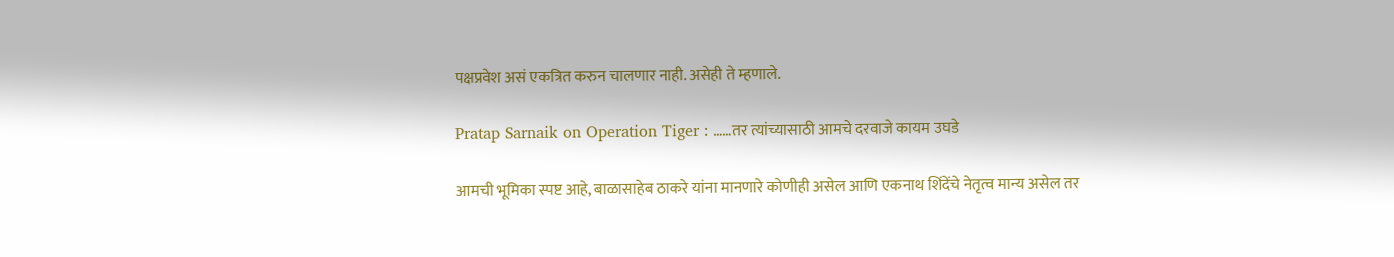पक्षप्रवेश असं एकत्रित करुन चालणार नाही. असेही ते म्हणाले.

Pratap Sarnaik on Operation Tiger : ……तर त्यांच्यासाठी आमचे दरवाजे कायम उघडे

आमची भूमिका स्पष्ट आहे, बाळासाहेब ठाकरे यांना मानणारे कोणीही असेल आणि एकनाथ शिंदेंचे नेतृत्व मान्य असेल तर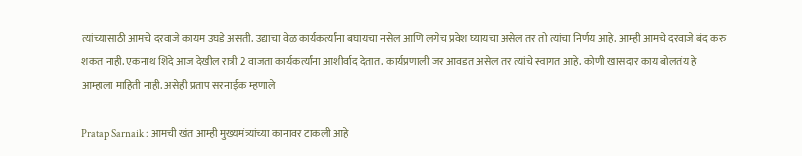त्यांच्यासाठी आमचे दरवाजे कायम उघडे असती. उद्याचा वेळ कार्यकर्त्यांना बघायचा नसेल आणि लगेच प्रवेश घ्यायचा असेल तर तो त्यांचा निर्णय आहे. आम्ही आमचे दरवाजे बंद करु शकत नाही. एकनाथ शिंदे आज देखील रात्री 2 वाजता कार्यकर्त्यांना आशीर्वाद देतात. कार्यप्रणाली जर आवडत असेल तर त्यांचे स्वागत आहे. कोणी खासदार काय बोलतंय हे आम्हाला माहिती नाही. असेही प्रताप सरनाईक म्हणाले

Pratap Sarnaik : आमची खंत आम्ही मुख्यमंत्र्यांच्या कानावर टाकली आहे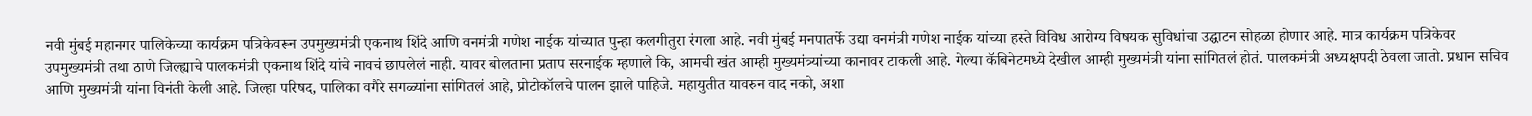नवी मुंबई महानगर पालिकेच्या कार्यक्रम पत्रिकेवरून उपमुख्यमंत्री एकनाथ शिंदे आणि वनमंत्री गणेश नाईक यांच्यात पुन्हा कलगीतुरा रंगला आहे. नवी मुंबई मनपातर्फे उद्या वनमंत्री गणेश नाईक यांच्या हस्ते विविध आरोग्य विषयक सुविधांचा उद्घाटन सोहळा होणार आहे. मात्र कार्यक्रम पत्रिकेवर उपमुख्यमंत्री तथा ठाणे जिल्ह्याचे पालकमंत्री एकनाथ शिंदे यांचे नावचं छापलेलं नाही. यावर बोलताना प्रताप सरनाईक म्हणाले कि, आमची खंत आम्ही मुख्यमंत्र्यांच्या कानावर टाकली आहे. गेल्या कॅबिनेटमध्ये देखील आम्ही मुख्यमंत्री यांना सांगितलं होतं. पालकमंत्री अध्यक्षपदी ठेवला जातो. प्रधान सचिव आणि मुख्यमंत्री यांना विनंती केली आहे. जिल्हा परिषद, पालिका वगैरे सगळ्यांना सांगितलं आहे, प्रोटोकॉलचे पालन झाले पाहिजे. महायुतीत यावरुन वाद नको, अशा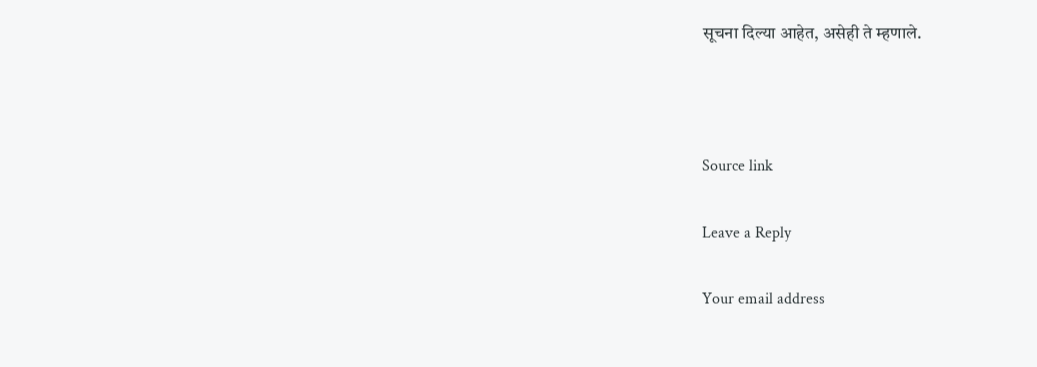सूचना दिल्या आहेत, असेही ते म्हणाले.



Source link

Leave a Reply

Your email address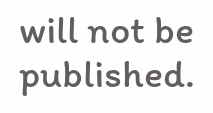will not be published.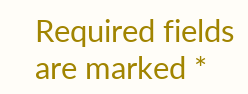Required fields are marked *